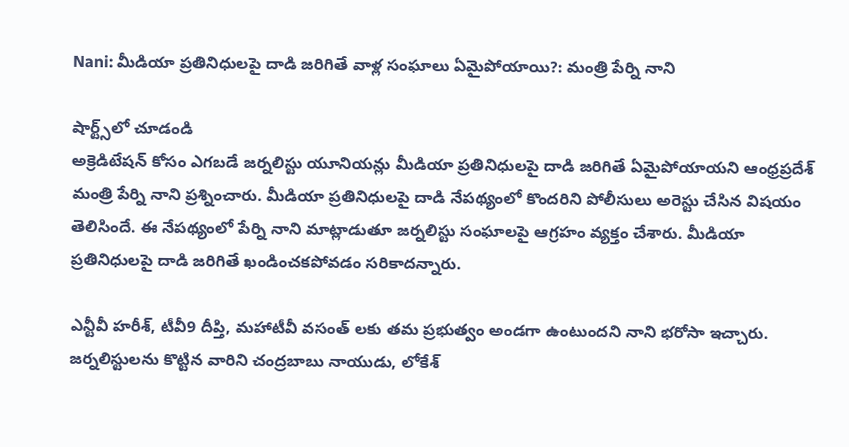Nani: మీడియా ప్రతినిధులపై దాడి జరిగితే వాళ్ల సంఘాలు ఏమైపోయాయి?: మంత్రి పేర్ని నాని

షార్ట్స్‌లో చూడండి
అక్రెడిటేషన్ కోసం ఎగబడే జర్నలిస్టు యూనియన్లు మీడియా ప్రతినిధులపై దాడి జరిగితే ఏమైపోయాయని ఆంధ్రప్రదేశ్ మంత్రి పేర్ని నాని ప్రశ్నించారు. మీడియా ప్రతినిధులపై దాడి నేపథ్యంలో కొందరిని పోలీసులు అరెస్టు చేసిన విషయం తెలిసిందే. ఈ నేపథ్యంలో పేర్ని నాని మాట్లాడుతూ జర్నలిస్టు సంఘాలపై ఆగ్రహం వ్యక్తం చేశారు. మీడియా ప్రతినిధులపై దాడి జరిగితే ఖండించకపోవడం సరికాదన్నారు.

ఎన్టీవీ హరీశ్, టీవీ9 దీప్తి, మహాటీవీ వసంత్ లకు తమ ప్రభుత్వం అండగా ఉంటుందని నాని భరోసా ఇచ్చారు. జర్నలిస్టులను కొట్టిన వారిని చంద్రబాబు నాయుడు, లోకేశ్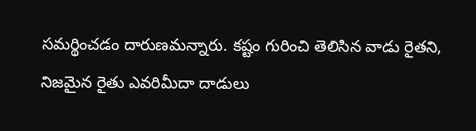సమర్థించడం దారుణమన్నారు. కష్టం గురించి తెలిసిన వాడు రైతని, నిజమైన రైతు ఎవరిమీదా దాడులు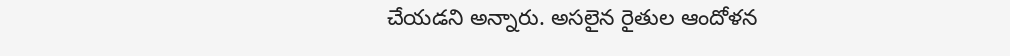చేయడని అన్నారు. అసలైన రైతుల ఆందోళన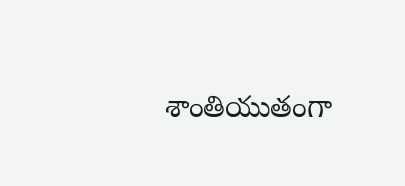శాంతియుతంగా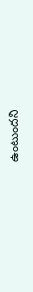ఉంటుందని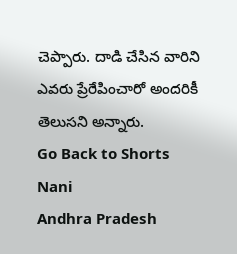చెప్పారు. దాడి చేసిన వారిని ఎవరు ప్రేరేపించారో అందరికీ తెలుసని అన్నారు.
Go Back to Shorts
Nani
Andhra Pradesh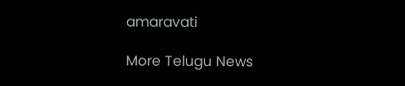amaravati

More Telugu News